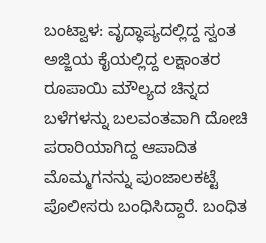ಬಂಟ್ವಾಳ: ವೃದ್ಧಾಪ್ಯದಲ್ಲಿದ್ದ ಸ್ವಂತ ಅಜ್ಜಿಯ ಕೈಯಲ್ಲಿದ್ದ ಲಕ್ಷಾಂತರ ರೂಪಾಯಿ ಮೌಲ್ಯದ ಚಿನ್ನದ ಬಳೆಗಳನ್ನು ಬಲವಂತವಾಗಿ ದೋಚಿ ಪರಾರಿಯಾಗಿದ್ದ ಆಪಾದಿತ ಮೊಮ್ಮಗನನ್ನು ಪುಂಜಾಲಕಟ್ಟೆ ಪೊಲೀಸರು ಬಂಧಿಸಿದ್ದಾರೆ. ಬಂಧಿತ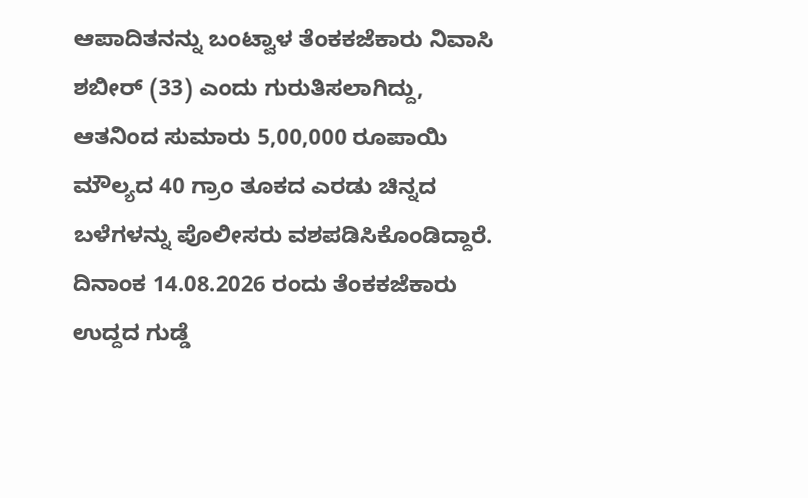ಆಪಾದಿತನನ್ನು ಬಂಟ್ವಾಳ ತೆಂಕಕಜೆಕಾರು ನಿವಾಸಿ ಶಬೀರ್ (33) ಎಂದು ಗುರುತಿಸಲಾಗಿದ್ದು, ಆತನಿಂದ ಸುಮಾರು 5,00,000 ರೂಪಾಯಿ ಮೌಲ್ಯದ 40 ಗ್ರಾಂ ತೂಕದ ಎರಡು ಚಿನ್ನದ ಬಳೆಗಳನ್ನು ಪೊಲೀಸರು ವಶಪಡಿಸಿಕೊಂಡಿದ್ದಾರೆ. ದಿನಾಂಕ 14.08.2026 ರಂದು ತೆಂಕಕಜೆಕಾರು ಉದ್ದದ ಗುಡ್ಡೆ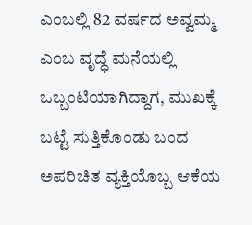ಎಂಬಲ್ಲಿ 82 ವರ್ಷದ ಅವ್ವಮ್ಮ ಎಂಬ ವೃದ್ಧೆ ಮನೆಯಲ್ಲಿ ಒಬ್ಬಂಟಿಯಾಗಿದ್ದಾಗ, ಮುಖಕ್ಕೆ ಬಟ್ಟೆ ಸುತ್ತಿಕೊಂಡು ಬಂದ ಅಪರಿಚಿತ ವ್ಯಕ್ತಿಯೊಬ್ಬ ಆಕೆಯ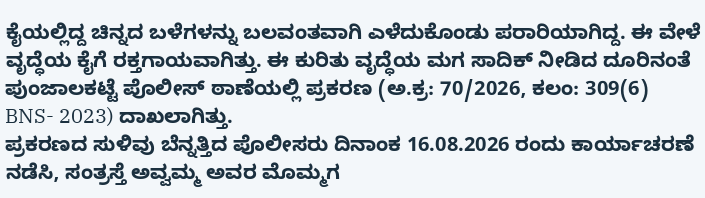ಕೈಯಲ್ಲಿದ್ದ ಚಿನ್ನದ ಬಳೆಗಳನ್ನು ಬಲವಂತವಾಗಿ ಎಳೆದುಕೊಂಡು ಪರಾರಿಯಾಗಿದ್ದ. ಈ ವೇಳೆ ವೃದ್ಧೆಯ ಕೈಗೆ ರಕ್ತಗಾಯವಾಗಿತ್ತು. ಈ ಕುರಿತು ವೃದ್ಧೆಯ ಮಗ ಸಾದಿಕ್ ನೀಡಿದ ದೂರಿನಂತೆ ಪುಂಜಾಲಕಟ್ಟೆ ಪೊಲೀಸ್ ಠಾಣೆಯಲ್ಲಿ ಪ್ರಕರಣ (ಅ.ಕ್ರ: 70/2026, ಕಲಂ: 309(6) BNS- 2023) ದಾಖಲಾಗಿತ್ತು.
ಪ್ರಕರಣದ ಸುಳಿವು ಬೆನ್ನತ್ತಿದ ಪೊಲೀಸರು ದಿನಾಂಕ 16.08.2026 ರಂದು ಕಾರ್ಯಾಚರಣೆ ನಡೆಸಿ, ಸಂತ್ರಸ್ತೆ ಅವ್ವಮ್ಮ ಅವರ ಮೊಮ್ಮಗ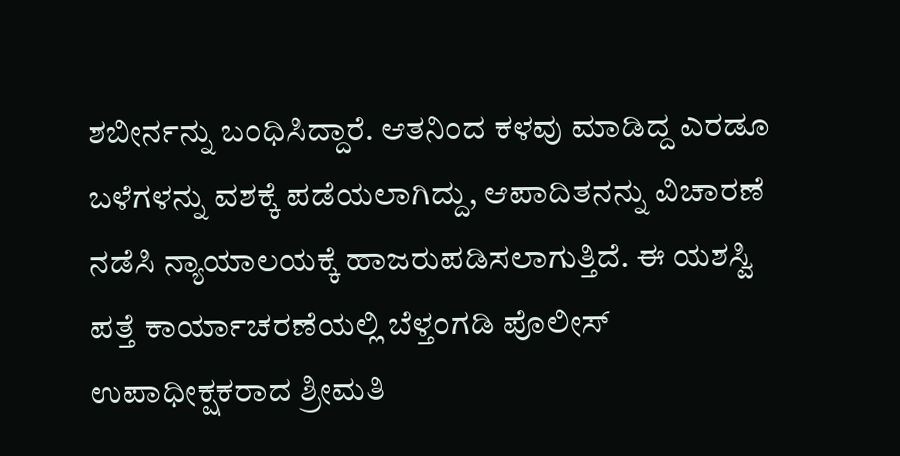ಶಬೀರ್ನನ್ನು ಬಂಧಿಸಿದ್ದಾರೆ. ಆತನಿಂದ ಕಳವು ಮಾಡಿದ್ದ ಎರಡೂ ಬಳೆಗಳನ್ನು ವಶಕ್ಕೆ ಪಡೆಯಲಾಗಿದ್ದು, ಆಪಾದಿತನನ್ನು ವಿಚಾರಣೆ ನಡೆಸಿ ನ್ಯಾಯಾಲಯಕ್ಕೆ ಹಾಜರುಪಡಿಸಲಾಗುತ್ತಿದೆ. ಈ ಯಶಸ್ವಿ ಪತ್ತೆ ಕಾರ್ಯಾಚರಣೆಯಲ್ಲಿ ಬೆಳ್ತಂಗಡಿ ಪೊಲೀಸ್ ಉಪಾಧೀಕ್ಷಕರಾದ ಶ್ರೀಮತಿ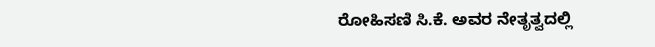ರೋಹಿಸಣಿ ಸಿ.ಕೆ. ಅವರ ನೇತೃತ್ವದಲ್ಲಿ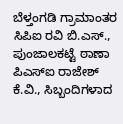ಬೆಳ್ತಂಗಡಿ ಗ್ರಾಮಾಂತರ ಸಿಪಿಐ ರವಿ ಬಿ.ಎಸ್., ಪುಂಜಾಲಕಟ್ಟೆ ಠಾಣಾ ಪಿಎಸ್ಐ ರಾಜೇಶ್ ಕೆ.ವಿ., ಸಿಬ್ಬಂದಿಗಳಾದ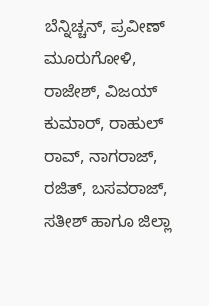ಬೆನ್ನಿಚ್ಚನ್, ಪ್ರವೀಣ್ ಮೂರುಗೋಳಿ, ರಾಜೇಶ್, ವಿಜಯ್ ಕುಮಾರ್, ರಾಹುಲ್ ರಾವ್, ನಾಗರಾಜ್, ರಜಿತ್, ಬಸವರಾಜ್, ಸತೀಶ್ ಹಾಗೂ ಜಿಲ್ಲಾ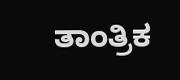ತಾಂತ್ರಿಕ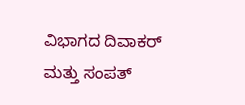ವಿಭಾಗದ ದಿವಾಕರ್ ಮತ್ತು ಸಂಪತ್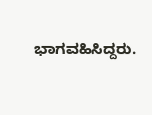ಭಾಗವಹಿಸಿದ್ದರು.